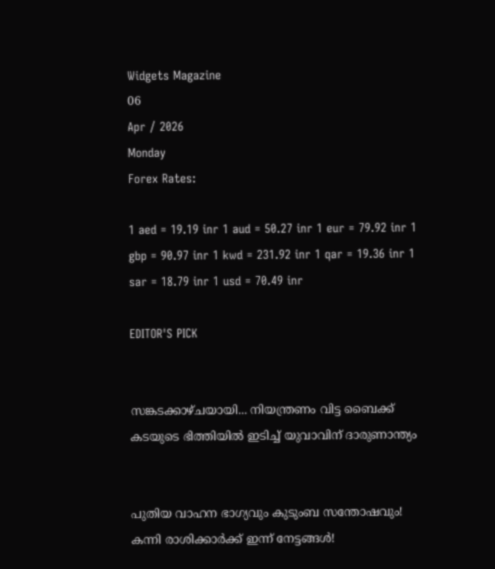Widgets Magazine
06
Apr / 2026
Monday
Forex Rates:

1 aed = 19.19 inr 1 aud = 50.27 inr 1 eur = 79.92 inr 1 gbp = 90.97 inr 1 kwd = 231.92 inr 1 qar = 19.36 inr 1 sar = 18.79 inr 1 usd = 70.49 inr

EDITOR'S PICK


സങ്കടക്കാഴ്ചയായി... നിയന്ത്രണം വിട്ട ബൈക്ക് കടയുടെ ഭിത്തിയിൽ ഇടിച്ച് യുവാവിന് ദാരുണാന്ത്യം


പുതിയ വാഹന ഭാഗ്യവും കുടുംബ സന്തോഷവും! കന്നി രാശിക്കാർക്ക് ഇന്ന് നേട്ടങ്ങൾ!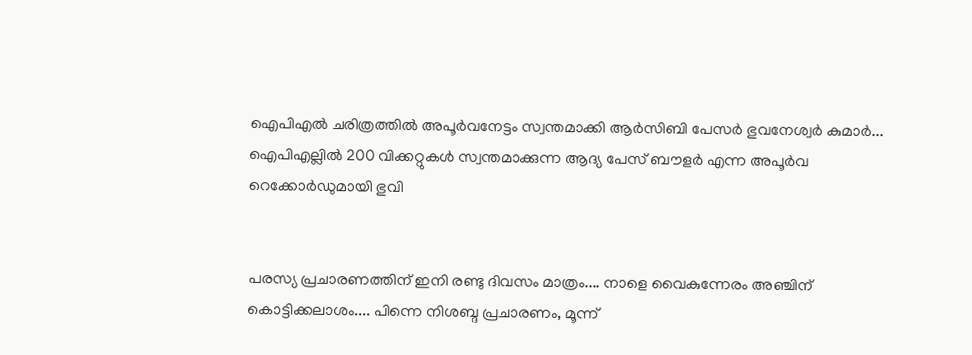ഐപിഎൽ ചരിത്രത്തിൽ അപൂർവനേട്ടം സ്വന്തമാക്കി ആർസിബി പേസർ ഭുവനേശ്വർ കുമാർ... ഐപിഎല്ലിൽ 200 വിക്കറ്റുകൾ സ്വന്തമാക്കുന്ന ആദ്യ പേസ് ബൗളർ എന്ന അപൂർവ റെക്കോർഡുമായി ഭുവി


പരസ്യ പ്രചാരണത്തിന് ഇനി രണ്ടു ദിവസം മാത്രം.... നാളെ വൈകുന്നേരം അഞ്ചിന് കൊട്ടിക്കലാശം.... പിന്നെ നിശബ്ദ പ്രചാരണം, മൂന്ന്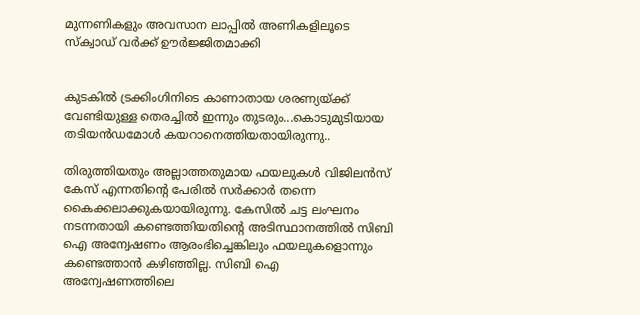മുന്നണികളും അവസാന ലാപ്പിൽ അണികളിലൂടെ സ്‌ക്വാഡ് വർക്ക് ഊർജ്ജിതമാക്കി


കുടകിൽ ട്രക്കിംഗിനിടെ കാണാതായ ശരണ്യയ്‌ക്ക് വേണ്ടിയുള്ള തെരച്ചിൽ ഇന്നും തുടരും...കൊടുമുടിയായ തടിയൻഡമോൾ കയറാനെത്തിയതായിരുന്നു..

തിരുത്തിയതും അല്ലാത്തതുമായ ഫയലുകള്‍ വിജിലന്‍സ് കേസ് എന്നതിന്റെ പേരില്‍ സര്‍ക്കാര്‍ തന്നെ കൈക്കലാക്കുകയായിരുന്നു. കേസില്‍ ചട്ട ലംഘനം നടന്നതായി കണ്ടെത്തിയതിന്റെ അടിസ്ഥാനത്തില്‍ സിബി ഐ അന്വേഷണം ആരംഭിച്ചെങ്കിലും ഫയലുകളൊന്നും കണ്ടെത്താന്‍ കഴിഞ്ഞില്ല. സിബി ഐ അന്വേഷണത്തിലെ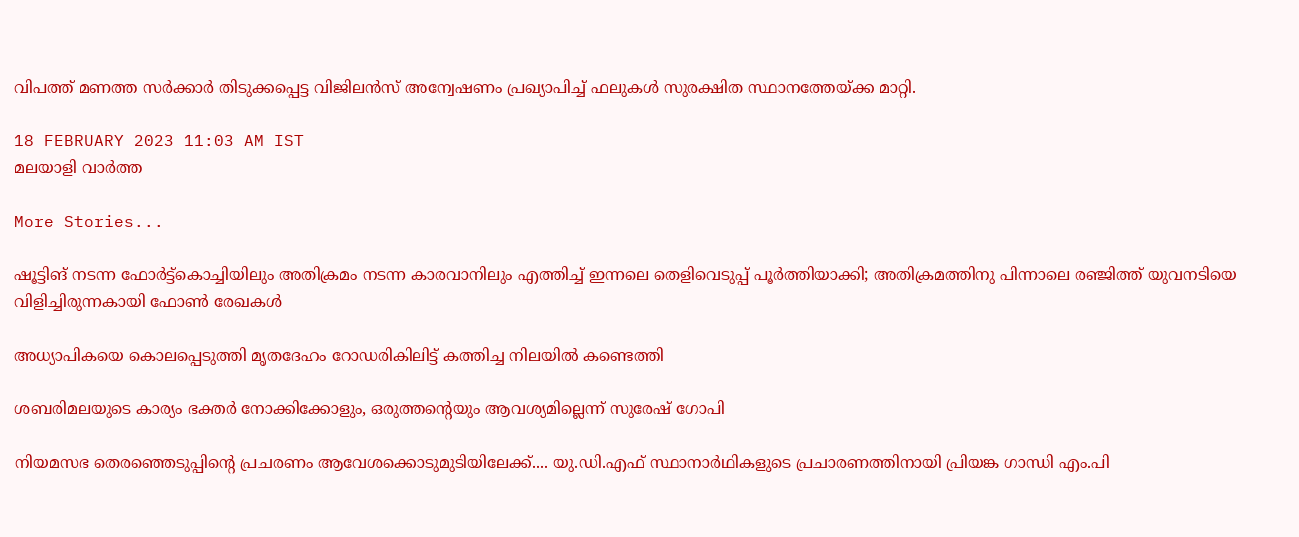വിപത്ത് മണത്ത സര്‍ക്കാര്‍ തിടുക്കപ്പെട്ട വിജിലന്‍സ് അന്വേഷണം പ്രഖ്യാപിച്ച് ഫലുകള്‍ സുരക്ഷിത സ്ഥാനത്തേയ്ക്ക മാറ്റി.

18 FEBRUARY 2023 11:03 AM IST
മലയാളി വാര്‍ത്ത

More Stories...

ഷൂട്ടിങ് നടന്ന ഫോര്‍ട്ട്‌കൊച്ചിയിലും അതിക്രമം നടന്ന കാരവാനിലും എത്തിച്ച് ഇന്നലെ തെളിവെടുപ്പ് പൂര്‍ത്തിയാക്കി; അതിക്രമത്തിനു പിന്നാലെ രഞ്ജിത്ത് യുവനടിയെ വിളിച്ചിരുന്നകായി ഫോണ്‍ രേഖകള്‍

അധ്യാപികയെ കൊലപ്പെടുത്തി മൃതദേഹം റോഡരികിലിട്ട് കത്തിച്ച നിലയില്‍ കണ്ടെത്തി

ശബരിമലയുടെ കാര്യം ഭക്തര്‍ നോക്കിക്കോളും, ഒരുത്തന്റെയും ആവശ്യമില്ലെന്ന് സുരേഷ് ഗോപി

നിയമസഭ തെരഞ്ഞെടുപ്പിന്റെ പ്രചരണം ആവേശക്കൊടുമുടിയിലേക്ക്.... യു.ഡി.എഫ് സ്ഥാനാർഥികളുടെ പ്രചാരണത്തിനായി പ്രിയങ്ക ഗാന്ധി എം.പി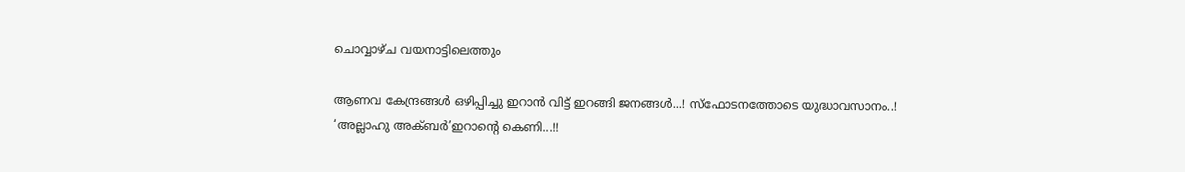ചൊവ്വാഴ്ച വയനാട്ടിലെത്തും

ആണവ കേന്ദ്രങ്ങൾ ഒഴിപ്പിച്ചു ഇറാൻ വിട്ട് ഇറങ്ങി ജനങ്ങൾ...! സ്ഫോടനത്തോടെ യുദ്ധാവസാനം..! ‘അല്ലാഹു അക്ബർ’ഇറാന്‍റെ കെണി...!!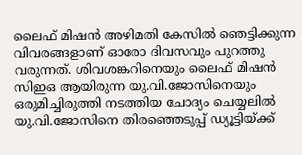ലൈഫ് മിഷന്‍ അഴിമതി കേസില്‍ ഞെട്ടിക്കുന്ന വിവരങ്ങളാണ് ഓരോ ദിവസവും പുറത്തു വരുന്നത്. ശിവശങ്കറിനെയും ലൈഫ് മിഷന്‍ സിഇഒ ആയിരുന്ന യു.വി.ജോസിനെയും ഒരുമിച്ചിരുത്തി നടത്തിയ ചോദ്യം ചെയ്യലില്‍ യു.വി.ജോസിനെ തിരഞ്ഞെടുപ്പ് ഡ്യൂട്ടിയ്ക്ക്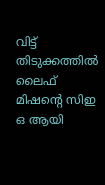വിട്ട് തിടുക്കത്തില്‍ ലൈഫ് മിഷന്റെ സിഇ ഒ ആയി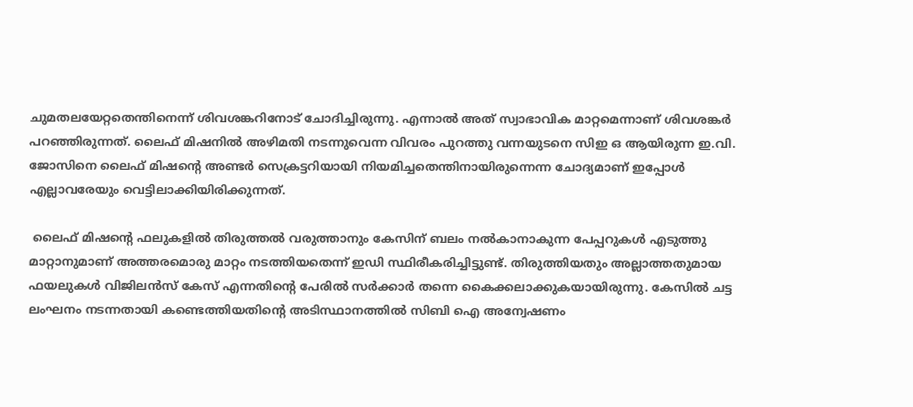ചുമതലയേറ്റതെന്തിനെന്ന് ശിവശങ്കറിനോട് ചോദിച്ചിരുന്നു. എന്നാല്‍ അത് സ്വാഭാവിക മാറ്റമെന്നാണ് ശിവശങ്കര്‍ പറഞ്ഞിരുന്നത്. ലൈഫ് മിഷനില്‍ അഴിമതി നടന്നുവെന്ന വിവരം പുറത്തു വന്നയുടനെ സിഇ ഒ ആയിരുന്ന ഇ.വി. ജോസിനെ ലൈഫ് മിഷന്റെ അണ്ടര്‍ സെക്രട്ടറിയായി നിയമിച്ചതെന്തിനായിരുന്നെന്ന ചോദ്യമാണ് ഇപ്പോള്‍ എല്ലാവരേയും വെട്ടിലാക്കിയിരിക്കുന്നത്.

 ലൈഫ് മിഷന്റെ ഫലുകളില്‍ തിരുത്തല്‍ വരുത്താനും കേസിന് ബലം നല്‍കാനാകുന്ന പേപ്പറുകള്‍ എടുത്തു മാറ്റാനുമാണ് അത്തരമൊരു മാറ്റം നടത്തിയതെന്ന് ഇഡി സ്ഥിരീകരിച്ചിട്ടുണ്ട്. തിരുത്തിയതും അല്ലാത്തതുമായ ഫയലുകള്‍ വിജിലന്‍സ് കേസ് എന്നതിന്റെ പേരില്‍ സര്‍ക്കാര്‍ തന്നെ കൈക്കലാക്കുകയായിരുന്നു. കേസില്‍ ചട്ട ലംഘനം നടന്നതായി കണ്ടെത്തിയതിന്റെ അടിസ്ഥാനത്തില്‍ സിബി ഐ അന്വേഷണം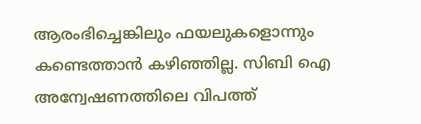ആരംഭിച്ചെങ്കിലും ഫയലുകളൊന്നും കണ്ടെത്താന്‍ കഴിഞ്ഞില്ല. സിബി ഐ അന്വേഷണത്തിലെ വിപത്ത്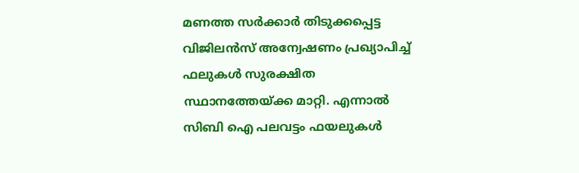മണത്ത സര്‍ക്കാര്‍ തിടുക്കപ്പെട്ട വിജിലന്‍സ് അന്വേഷണം പ്രഖ്യാപിച്ച് ഫലുകള്‍ സുരക്ഷിത സ്ഥാനത്തേയ്ക്ക മാറ്റി. എന്നാല്‍ സിബി ഐ പലവട്ടം ഫയലുകള്‍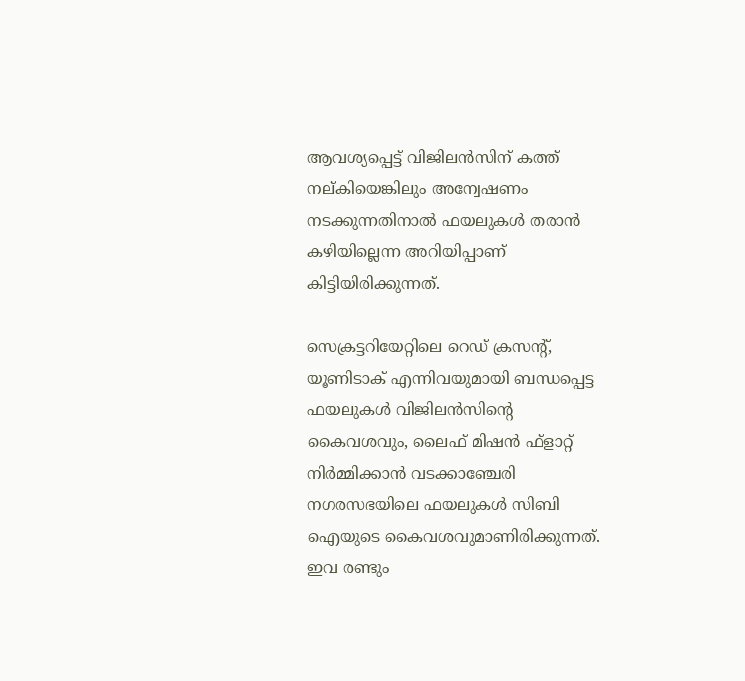ആവശ്യപ്പെട്ട് വിജിലന്‍സിന് കത്ത് നല്കിയെങ്കിലും അന്വേഷണം നടക്കുന്നതിനാല്‍ ഫയലുകള്‍ തരാന്‍ കഴിയില്ലെന്ന അറിയിപ്പാണ് കിട്ടിയിരിക്കുന്നത്.

സെക്രട്ടറിയേറ്റിലെ റെഡ് ക്രസന്റ്, യൂണിടാക് എന്നിവയുമായി ബന്ധപ്പെട്ട ഫയലുകള്‍ വിജിലന്‍സിന്റെ കൈവശവും, ലൈഫ് മിഷന്‍ ഫ്‌ളാറ്റ് നിര്‍മ്മിക്കാന്‍ വടക്കാഞ്ചേരി നഗരസഭയിലെ ഫയലുകള്‍ സിബി ഐയുടെ കൈവശവുമാണിരിക്കുന്നത്. ഇവ രണ്ടും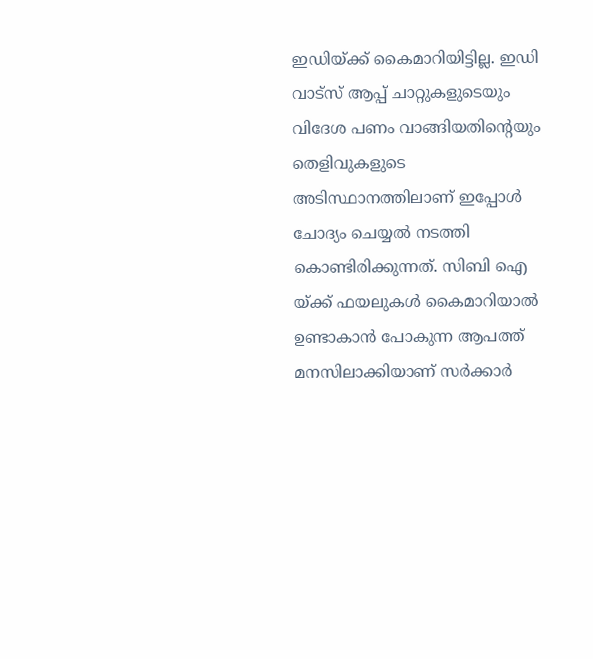ഇഡിയ്ക്ക് കൈമാറിയിട്ടില്ല. ഇഡി വാട്‌സ് ആപ്പ് ചാറ്റുകളുടെയും വിദേശ പണം വാങ്ങിയതിന്റെയും തെളിവുകളുടെ അടിസ്ഥാനത്തിലാണ് ഇപ്പോള്‍ ചോദ്യം ചെയ്യല്‍ നടത്തി കൊണ്ടിരിക്കുന്നത്. സിബി ഐ യ്ക്ക് ഫയലുകള്‍ കൈമാറിയാല്‍ ഉണ്ടാകാന്‍ പോകുന്ന ആപത്ത് മനസിലാക്കിയാണ് സര്‍ക്കാര്‍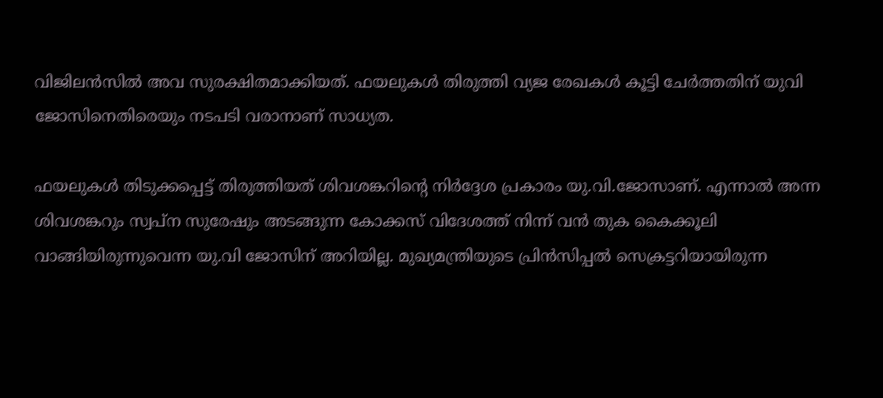വിജിലന്‍സില്‍ അവ സുരക്ഷിതമാക്കിയത്. ഫയലുകള്‍ തിരുത്തി വ്യജ രേഖകള്‍ കൂട്ടി ചേര്‍ത്തതിന് യുവി ജോസിനെതിരെയും നടപടി വരാനാണ് സാധ്യത.

ഫയലുകള്‍ തിടുക്കപ്പെട്ട് തിരുത്തിയത് ശിവശങ്കറിന്റെ നിര്‍ദ്ദേശ പ്രകാരം യു.വി.ജോസാണ്. എന്നാല്‍ അന്ന ശിവശങ്കറും സ്വപ്‌ന സുരേഷും അടങ്ങുന്ന കോക്കസ് വിദേശത്ത് നിന്ന് വന്‍ തുക കൈക്കൂലി വാങ്ങിയിരുന്നുവെന്ന യു.വി ജോസിന് അറിയില്ല. മുഖ്യമന്ത്രിയുടെ പ്രിന്‍സിപ്പല്‍ സെക്രട്ടറിയായിരുന്ന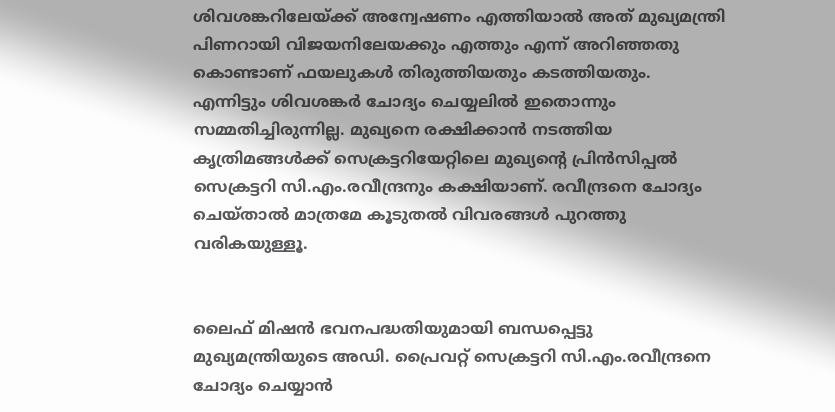ശിവശങ്കറിലേയ്ക്ക് അന്വേഷണം എത്തിയാല്‍ അത് മുഖ്യമന്ത്രി പിണറായി വിജയനിലേയക്കും എത്തും എന്ന് അറിഞ്ഞതു കൊണ്ടാണ് ഫയലുകള്‍ തിരുത്തിയതും കടത്തിയതും. എന്നിട്ടും ശിവശങ്കര്‍ ചോദ്യം ചെയ്യലില്‍ ഇതൊന്നും സമ്മതിച്ചിരുന്നില്ല. മുഖ്യനെ രക്ഷിക്കാന്‍ നടത്തിയ കൃത്രിമങ്ങള്‍ക്ക് സെക്രട്ടറിയേറ്റിലെ മുഖ്യന്റെ പ്രിന്‍സിപ്പല്‍ സെക്രട്ടറി സി.എം.രവീന്ദ്രനും കക്ഷിയാണ്. രവീന്ദ്രനെ ചോദ്യം ചെയ്താല്‍ മാത്രമേ കൂടുതല്‍ വിവരങ്ങള്‍ പുറത്തു വരികയുള്ളൂ.


ലൈഫ് മിഷന്‍ ഭവനപദ്ധതിയുമായി ബന്ധപ്പെട്ടു മുഖ്യമന്ത്രിയുടെ അഡി. പ്രൈവറ്റ് സെക്രട്ടറി സി.എം.രവീന്ദ്രനെ ചോദ്യം ചെയ്യാന്‍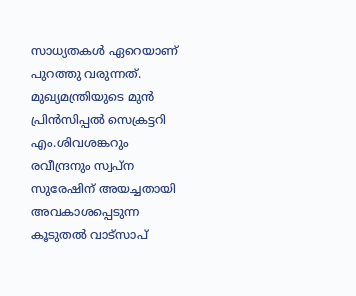സാധ്യതകള്‍ ഏറെയാണ് പുറത്തു വരുന്നത്. മുഖ്യമന്ത്രിയുടെ മുന്‍ പ്രിന്‍സിപ്പല്‍ സെക്രട്ടറി എം.ശിവശങ്കറും രവീന്ദ്രനും സ്വപ്ന സുരേഷിന് അയച്ചതായി അവകാശപ്പെടുന്ന കൂടുതല്‍ വാട്സാപ്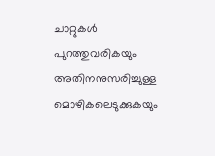ചാറ്റുകള്‍ പുറത്തുവരികയും അതിനനുസരിച്ചുള്ള മൊഴികലെടുക്കുകയും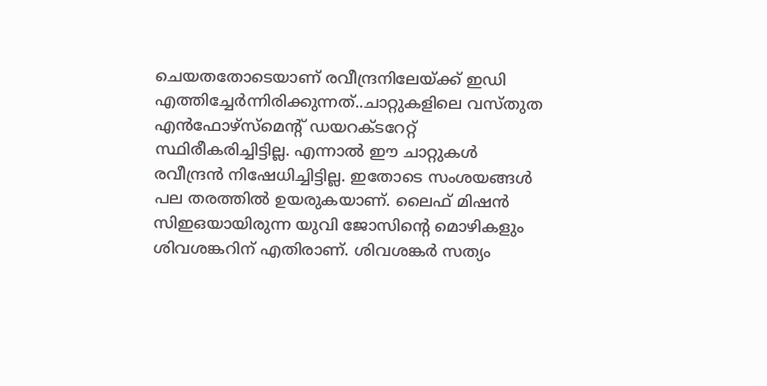ചെയതതോടെയാണ് രവീന്ദ്രനിലേയ്ക്ക് ഇഡി എത്തിച്ചേര്‍ന്നിരിക്കുന്നത്..ചാറ്റുകളിലെ വസ്തുത എന്‍ഫോഴ്സ്മെന്റ് ഡയറക്ടറേറ്റ് സ്ഥിരീകരിച്ചിട്ടില്ല. എന്നാല്‍ ഈ ചാറ്റുകള്‍ രവീന്ദ്രന്‍ നിഷേധിച്ചിട്ടില്ല. ഇതോടെ സംശയങ്ങള്‍ പല തരത്തില്‍ ഉയരുകയാണ്. ലൈഫ് മിഷന്‍ സിഇഒയായിരുന്ന യുവി ജോസിന്റെ മൊഴികളും ശിവശങ്കറിന് എതിരാണ്. ശിവശങ്കര്‍ സത്യം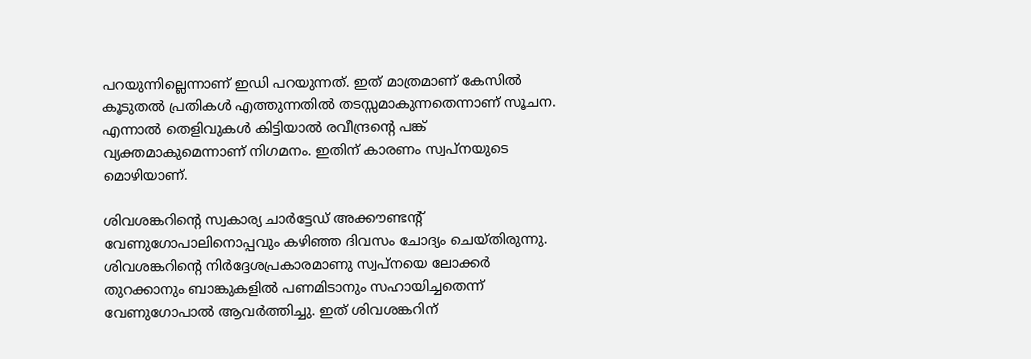പറയുന്നില്ലെന്നാണ് ഇഡി പറയുന്നത്. ഇത് മാത്രമാണ് കേസില്‍ കൂടുതല്‍ പ്രതികള്‍ എത്തുന്നതില്‍ തടസ്സമാകുന്നതെന്നാണ് സൂചന. എന്നാല്‍ തെളിവുകള്‍ കിട്ടിയാല്‍ രവീന്ദ്രന്റെ പങ്ക് വ്യക്തമാകുമെന്നാണ് നിഗമനം. ഇതിന് കാരണം സ്വപ്നയുടെ മൊഴിയാണ്.

ശിവശങ്കറിന്റെ സ്വകാര്യ ചാര്‍ട്ടേഡ് അക്കൗണ്ടന്റ് വേണുഗോപാലിനൊപ്പവും കഴിഞ്ഞ ദിവസം ചോദ്യം ചെയ്തിരുന്നു. ശിവശങ്കറിന്റെ നിര്‍ദ്ദേശപ്രകാരമാണു സ്വപ്നയെ ലോക്കര്‍ തുറക്കാനും ബാങ്കുകളില്‍ പണമിടാനും സഹായിച്ചതെന്ന് വേണുഗോപാല്‍ ആവര്‍ത്തിച്ചു. ഇത് ശിവശങ്കറിന്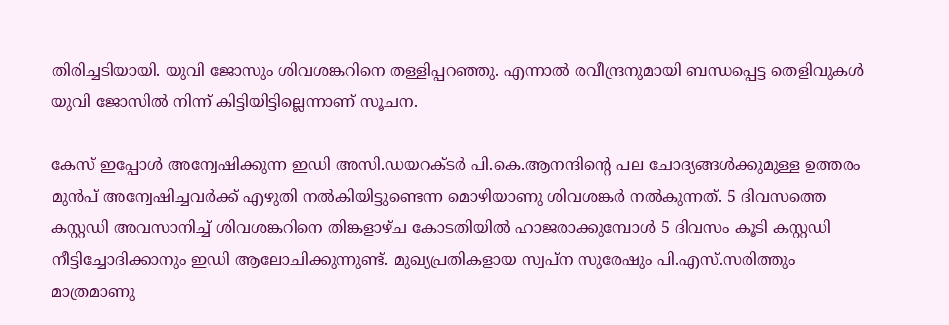തിരിച്ചടിയായി. യുവി ജോസും ശിവശങ്കറിനെ തള്ളിപ്പറഞ്ഞു. എന്നാല്‍ രവീന്ദ്രനുമായി ബന്ധപ്പെട്ട തെളിവുകള്‍ യുവി ജോസില്‍ നിന്ന് കിട്ടിയിട്ടില്ലെന്നാണ് സൂചന.

കേസ് ഇപ്പോള്‍ അന്വേഷിക്കുന്ന ഇഡി അസി.ഡയറക്ടര്‍ പി.കെ.ആനന്ദിന്റെ പല ചോദ്യങ്ങള്‍ക്കുമുള്ള ഉത്തരം മുന്‍പ് അന്വേഷിച്ചവര്‍ക്ക് എഴുതി നല്‍കിയിട്ടുണ്ടെന്ന മൊഴിയാണു ശിവശങ്കര്‍ നല്‍കുന്നത്. 5 ദിവസത്തെ കസ്റ്റഡി അവസാനിച്ച് ശിവശങ്കറിനെ തിങ്കളാഴ്ച കോടതിയില്‍ ഹാജരാക്കുമ്പോള്‍ 5 ദിവസം കൂടി കസ്റ്റഡി നീട്ടിച്ചോദിക്കാനും ഇഡി ആലോചിക്കുന്നുണ്ട്. മുഖ്യപ്രതികളായ സ്വപ്ന സുരേഷും പി.എസ്.സരിത്തും മാത്രമാണു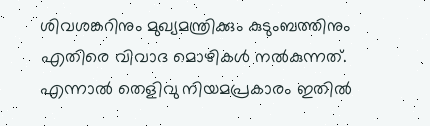ശിവശങ്കറിനും മുഖ്യമന്ത്രിക്കും കുടുംബത്തിനും എതിരെ വിവാദ മൊഴികള്‍ നല്‍കുന്നത്. എന്നാല്‍ തെളിവു നിയമപ്രകാരം ഇതില്‍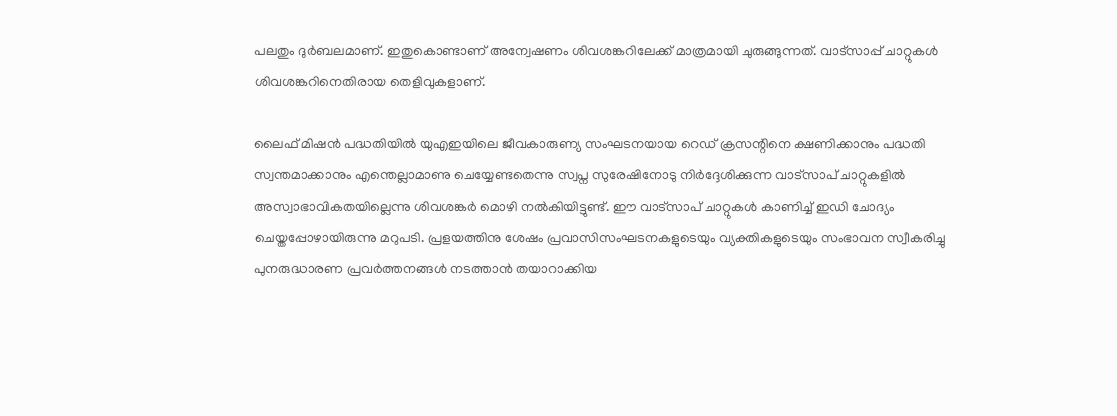പലതും ദുര്‍ബലമാണ്. ഇതുകൊണ്ടാണ് അന്വേഷണം ശിവശങ്കറിലേക്ക് മാത്രമായി ചുരുങ്ങുന്നത്. വാട്സാപ്പ് ചാറ്റുകള്‍ ശിവശങ്കറിനെതിരായ തെളിവുകളാണ്.

ലൈഫ് മിഷന്‍ പദ്ധതിയില്‍ യുഎഇയിലെ ജീവകാരുണ്യ സംഘടനയായ റെഡ് ക്രസന്റിനെ ക്ഷണിക്കാനും പദ്ധതി സ്വന്തമാക്കാനും എന്തെല്ലാമാണു ചെയ്യേണ്ടതെന്നു സ്വപ്ന സുരേഷിനോടു നിര്‍ദ്ദേശിക്കുന്ന വാട്സാപ് ചാറ്റുകളില്‍ അസ്വാഭാവികതയില്ലെന്നു ശിവശങ്കര്‍ മൊഴി നല്‍കിയിട്ടുണ്ട്. ഈ വാട്സാപ് ചാറ്റുകള്‍ കാണിച്ച് ഇഡി ചോദ്യം ചെയ്തപ്പോഴായിരുന്നു മറുപടി. പ്രളയത്തിനു ശേഷം പ്രവാസിസംഘടനകളുടെയും വ്യക്തികളുടെയും സംഭാവന സ്വീകരിച്ചു പുനരുദ്ധാരണ പ്രവര്‍ത്തനങ്ങള്‍ നടത്താന്‍ തയാറാക്കിയ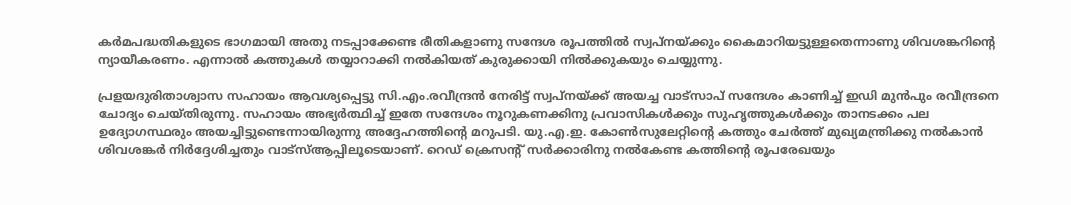കര്‍മപദ്ധതികളുടെ ഭാഗമായി അതു നടപ്പാക്കേണ്ട രീതികളാണു സന്ദേശ രൂപത്തില്‍ സ്വപ്നയ്ക്കും കൈമാറിയട്ടുള്ളതെന്നാണു ശിവശങ്കറിന്റെ ന്യായീകരണം. എന്നാല്‍ കത്തുകള്‍ തയ്യാറാക്കി നല്‍കിയത് കുരുക്കായി നില്‍ക്കുകയും ചെയ്യുന്നു.

പ്രളയദുരിതാശ്വാസ സഹായം ആവശ്യപ്പെട്ടു സി.എം.രവീന്ദ്രന്‍ നേരിട്ട് സ്വപ്നയ്ക്ക് അയച്ച വാട്സാപ് സന്ദേശം കാണിച്ച് ഇഡി മുന്‍പും രവീന്ദ്രനെ ചോദ്യം ചെയ്തിരുന്നു. സഹായം അഭ്യര്‍ത്ഥിച്ച് ഇതേ സന്ദേശം നൂറുകണക്കിനു പ്രവാസികള്‍ക്കും സുഹൃത്തുകള്‍ക്കും താനടക്കം പല ഉദ്യോഗസ്ഥരും അയച്ചിട്ടുണ്ടെന്നായിരുന്നു അദ്ദേഹത്തിന്റെ മറുപടി. യു.എ.ഇ. കോണ്‍സുലേറ്റിന്റെ കത്തും ചേര്‍ത്ത് മുഖ്യമന്ത്രിക്കു നല്‍കാന്‍ ശിവശങ്കര്‍ നിര്‍ദ്ദേശിച്ചതും വാട്‌സ്ആപ്പിലൂടെയാണ്. റെഡ് ക്രെസന്റ് സര്‍ക്കാരിനു നല്‍കേണ്ട കത്തിന്റെ രൂപരേഖയും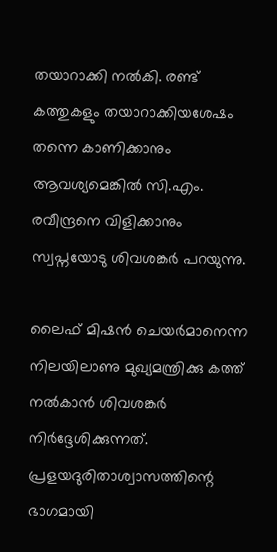തയാറാക്കി നല്‍കി. രണ്ട് കത്തുകളും തയാറാക്കിയശേഷം തന്നെ കാണിക്കാനും ആവശ്യമെങ്കില്‍ സി.എം. രവീന്ദ്രനെ വിളിക്കാനും സ്വപ്നയോടു ശിവശങ്കര്‍ പറയുന്നു.

ലൈഫ് മിഷന്‍ ചെയര്‍മാനെന്ന നിലയിലാണു മുഖ്യമന്ത്രിക്കു കത്ത് നല്‍കാന്‍ ശിവശങ്കര്‍ നിര്‍ദ്ദേശിക്കുന്നത്. പ്രളയദുരിതാശ്വാസത്തിന്റെ ഭാഗമായി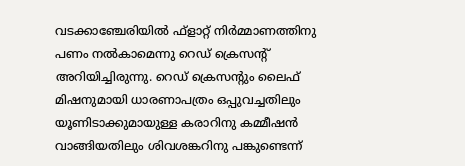വടക്കാഞ്ചേരിയില്‍ ഫ്‌ളാറ്റ് നിര്‍മ്മാണത്തിനു പണം നല്‍കാമെന്നു റെഡ് ക്രെസന്റ് അറിയിച്ചിരുന്നു. റെഡ് ക്രെസന്റും ലൈഫ് മിഷനുമായി ധാരണാപത്രം ഒപ്പുവച്ചതിലും യൂണിടാക്കുമായുള്ള കരാറിനു കമ്മീഷന്‍ വാങ്ങിയതിലും ശിവശങ്കറിനു പങ്കുണ്ടെന്ന്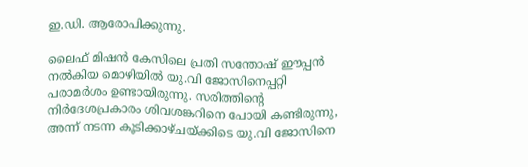ഇ.ഡി. ആരോപിക്കുന്നു.

ലൈഫ് മിഷന്‍ കേസിലെ പ്രതി സന്തോഷ് ഈപ്പന്‍ നല്‍കിയ മൊഴിയില്‍ യു.വി ജോസിനെപ്പറ്റി പരാമര്‍ശം ഉണ്ടായിരുന്നു. സരിത്തിന്റെ നിര്‍ദേശപ്രകാരം ശിവശങ്കറിനെ പോയി കണ്ടിരുന്നു, അന്ന് നടന്ന കൂടിക്കാഴ്ചയ്ക്കിടെ യു.വി ജോസിനെ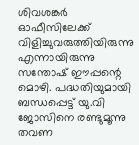ശിവശങ്കര്‍ ഓഫീസിലേക്ക് വിളിച്ചുവരുത്തിയിരുന്നു എന്നായിരുന്നു സന്തോഷ് ഈപ്പന്റെ മൊഴി. പദ്ധതിയുമായി ബന്ധപ്പെട്ട് യു.വി ജോസിനെ രണ്ടുമൂന്നു തവണ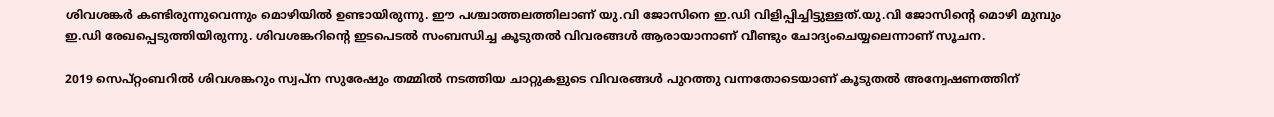ശിവശങ്കര്‍ കണ്ടിരുന്നുവെന്നും മൊഴിയില്‍ ഉണ്ടായിരുന്നു. ഈ പശ്ചാത്തലത്തിലാണ് യു.വി ജോസിനെ ഇ.ഡി വിളിപ്പിച്ചിട്ടുള്ളത്.യു.വി ജോസിന്റെ മൊഴി മുമ്പും ഇ.ഡി രേഖപ്പെടുത്തിയിരുന്നു. ശിവശങ്കറിന്റെ ഇടപെടല്‍ സംബന്ധിച്ച കൂടുതല്‍ വിവരങ്ങള്‍ ആരായാനാണ് വീണ്ടും ചോദ്യംചെയ്യലെന്നാണ് സൂചന.

2019 സെപ്റ്റംബറില്‍ ശിവശങ്കറും സ്വപ്ന സുരേഷും തമ്മില്‍ നടത്തിയ ചാറ്റുകളുടെ വിവരങ്ങള്‍ പുറത്തു വന്നതോടെയാണ് കൂടുതല്‍ അന്വേഷണത്തിന്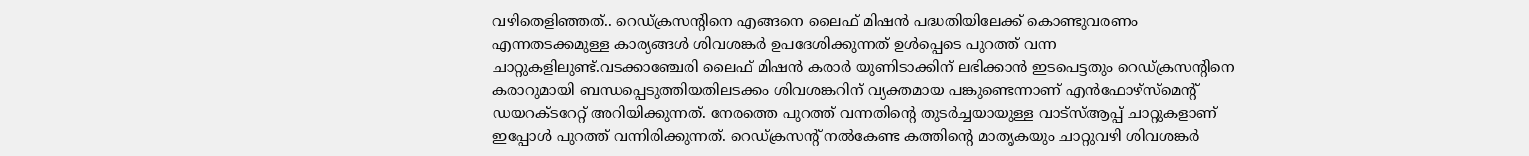വഴിതെളിഞ്ഞത്.. റെഡ്ക്രസന്റിനെ എങ്ങനെ ലൈഫ് മിഷന്‍ പദ്ധതിയിലേക്ക് കൊണ്ടുവരണം എന്നതടക്കമുള്ള കാര്യങ്ങള്‍ ശിവശങ്കര്‍ ഉപദേശിക്കുന്നത് ഉള്‍പ്പെടെ പുറത്ത് വന്ന ചാറ്റുകളിലുണ്ട്.വടക്കാഞ്ചേരി ലൈഫ് മിഷന്‍ കരാര്‍ യുണിടാക്കിന് ലഭിക്കാന്‍ ഇടപെട്ടതും റെഡ്ക്രസന്റിനെ കരാറുമായി ബന്ധപ്പെടുത്തിയതിലടക്കം ശിവശങ്കറിന് വ്യക്തമായ പങ്കുണ്ടെന്നാണ് എന്‍ഫോഴ്സ്മെന്റ് ഡയറക്ടറേറ്റ് അറിയിക്കുന്നത്. നേരത്തെ പുറത്ത് വന്നതിന്റെ തുടര്‍ച്ചയായുള്ള വാട്സ്ആപ്പ് ചാറ്റുകളാണ് ഇപ്പോള്‍ പുറത്ത് വന്നിരിക്കുന്നത്. റെഡ്ക്രസന്റ് നല്‍കേണ്ട കത്തിന്റെ മാതൃകയും ചാറ്റുവഴി ശിവശങ്കര്‍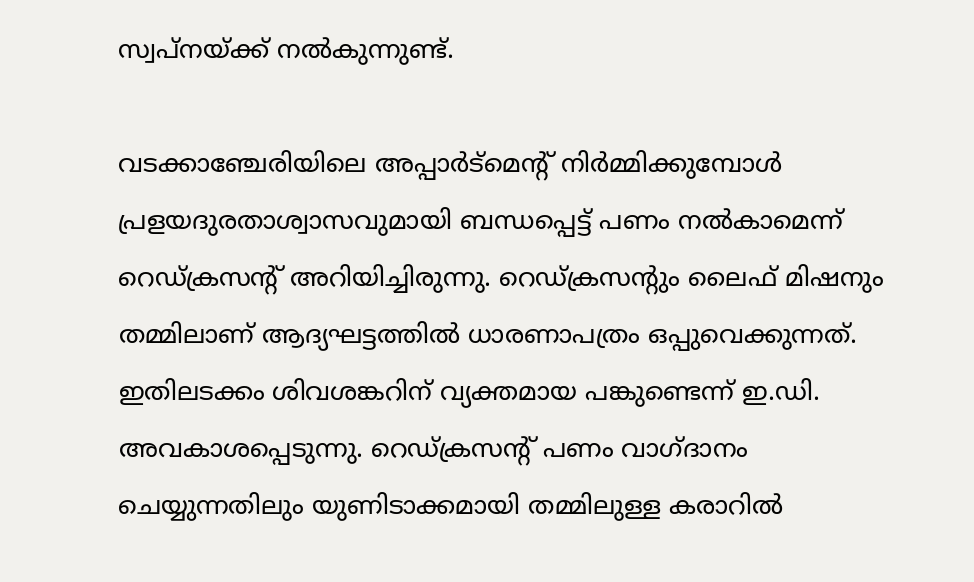സ്വപ്നയ്ക്ക് നല്‍കുന്നുണ്ട്.

വടക്കാഞ്ചേരിയിലെ അപ്പാര്‍ട്മെന്റ് നിര്‍മ്മിക്കുമ്പോള്‍ പ്രളയദുരതാശ്വാസവുമായി ബന്ധപ്പെട്ട് പണം നല്‍കാമെന്ന് റെഡ്ക്രസന്റ് അറിയിച്ചിരുന്നു. റെഡ്ക്രസന്റും ലൈഫ് മിഷനും തമ്മിലാണ് ആദ്യഘട്ടത്തില്‍ ധാരണാപത്രം ഒപ്പുവെക്കുന്നത്. ഇതിലടക്കം ശിവശങ്കറിന് വ്യക്തമായ പങ്കുണ്ടെന്ന് ഇ.ഡി. അവകാശപ്പെടുന്നു. റെഡ്ക്രസന്റ് പണം വാഗ്ദാനം ചെയ്യുന്നതിലും യുണിടാക്കമായി തമ്മിലുള്ള കരാറില്‍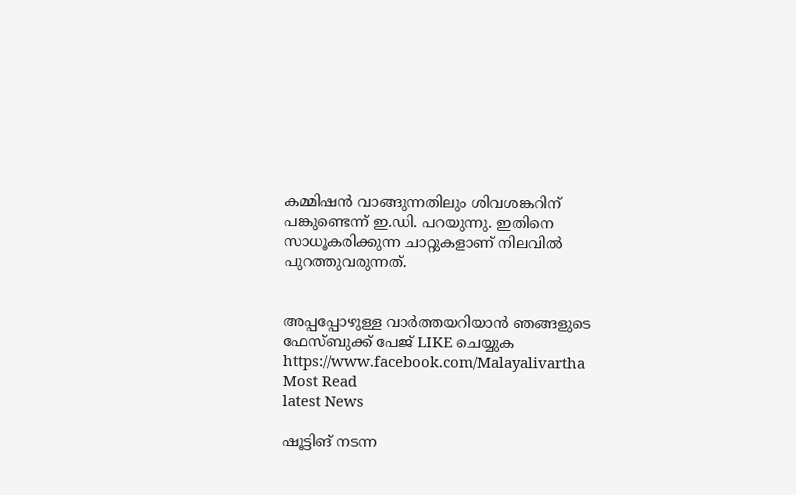കമ്മിഷന്‍ വാങ്ങുന്നതിലും ശിവശങ്കറിന് പങ്കുണ്ടെന്ന് ഇ.ഡി. പറയുന്നു. ഇതിനെ സാധൂകരിക്കുന്ന ചാറ്റുകളാണ് നിലവില്‍ പുറത്തുവരുന്നത്.


അപ്പപ്പോഴുള്ള വാര്‍ത്തയറിയാന്‍ ഞങ്ങളുടെ ഫേസ്‌ബുക്ക്‌ പേജ് LIKE ചെയ്യുക
https://www.facebook.com/Malayalivartha
Most Read
latest News

ഷൂട്ടിങ് നടന്ന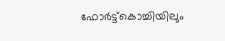ഫോര്‍ട്ട്‌കൊച്ചിയിലും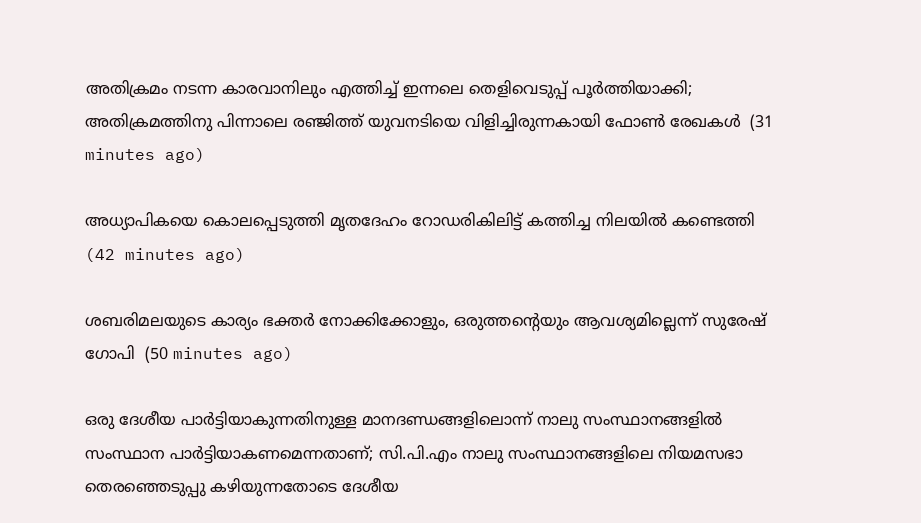അതിക്രമം നടന്ന കാരവാനിലും എത്തിച്ച് ഇന്നലെ തെളിവെടുപ്പ് പൂര്‍ത്തിയാക്കി; അതിക്രമത്തിനു പിന്നാലെ രഞ്ജിത്ത് യുവനടിയെ വിളിച്ചിരുന്നകായി ഫോണ്‍ രേഖകള്‍  (31 minutes ago)

അധ്യാപികയെ കൊലപ്പെടുത്തി മൃതദേഹം റോഡരികിലിട്ട് കത്തിച്ച നിലയില്‍ കണ്ടെത്തി  (42 minutes ago)

ശബരിമലയുടെ കാര്യം ഭക്തര്‍ നോക്കിക്കോളും, ഒരുത്തന്റെയും ആവശ്യമില്ലെന്ന് സുരേഷ് ഗോപി  (50 minutes ago)

ഒരു ദേശീയ പാർട്ടിയാകുന്നതിനുള്ള മാനദണ്ഡങ്ങളിലൊന്ന് നാലു സംസ്ഥാനങ്ങളിൽ സംസ്ഥാന പാർട്ടിയാകണമെന്നതാണ്; സി.പി.എം നാലു സംസ്ഥാനങ്ങളിലെ നിയമസഭാ തെരഞ്ഞെടുപ്പു കഴിയുന്നതോടെ ദേശീയ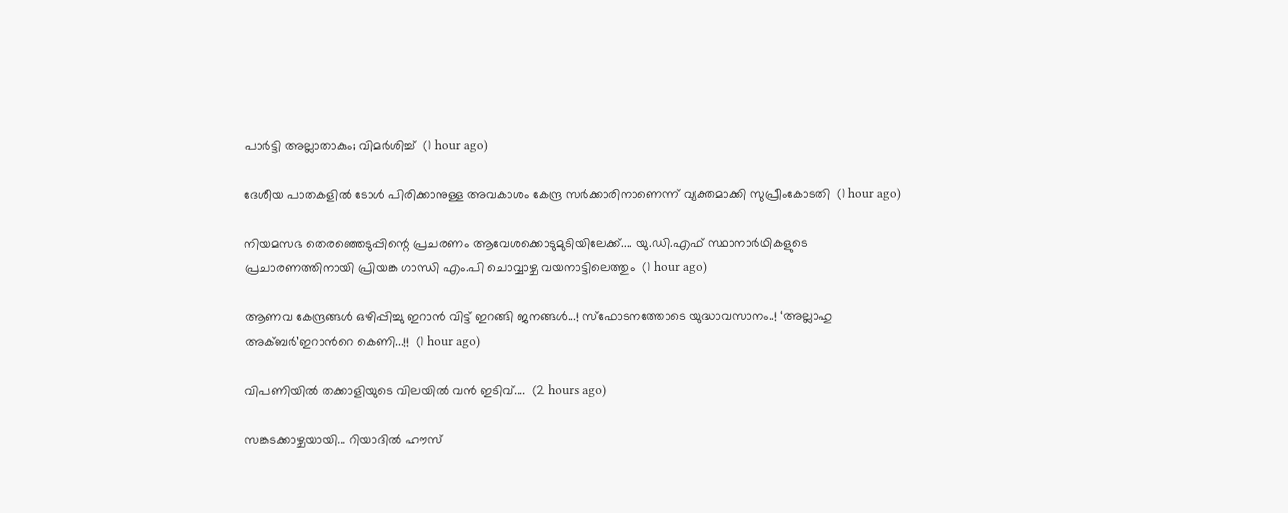പാർട്ടി അല്ലാതാകും; വിമർശിച്ച്  (1 hour ago)

ദേശീയ പാതകളിൽ ടോൾ പിരിക്കാനുള്ള അവകാശം കേന്ദ്ര സർക്കാരിനാണെന്ന് വ്യക്തമാക്കി സുപ്രീംകോടതി  (1 hour ago)

നിയമസഭ തെരഞ്ഞെടുപ്പിന്റെ പ്രചരണം ആവേശക്കൊടുമുടിയിലേക്ക്.... യു.ഡി.എഫ് സ്ഥാനാർഥികളുടെ പ്രചാരണത്തിനായി പ്രിയങ്ക ഗാന്ധി എം.പി ചൊവ്വാഴ്ച വയനാട്ടിലെത്തും  (1 hour ago)

ആണവ കേന്ദ്രങ്ങൾ ഒഴിപ്പിച്ചു ഇറാൻ വിട്ട് ഇറങ്ങി ജനങ്ങൾ...! സ്ഫോടനത്തോടെ യുദ്ധാവസാനം..! ‘അല്ലാഹു അക്ബർ’ഇറാന്‍റെ കെണി...!!  (1 hour ago)

വിപണിയിൽ തക്കാളിയുടെ വിലയിൽ വൻ ഇടിവ്....  (2 hours ago)

സങ്കടക്കാഴ്ചയായി... റിയാദിൽ ഹൗസ്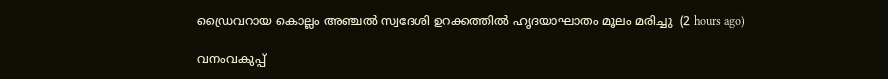ഡ്രൈവറായ കൊല്ലം അഞ്ചൽ സ്വദേശി ഉറക്കത്തിൽ ഹൃദയാഘാതം മൂലം മരിച്ചു  (2 hours ago)

വനംവകുപ്പ്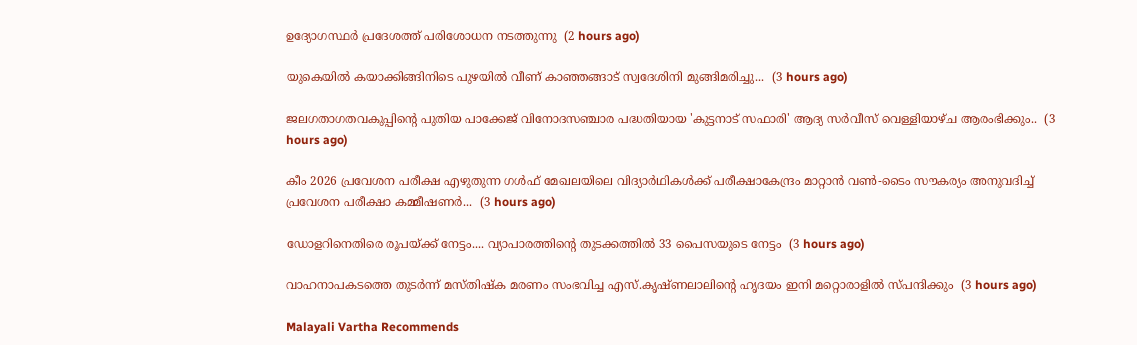ഉദ്യോഗസ്ഥർ പ്രദേശത്ത് പരിശോധന നടത്തുന്നു  (2 hours ago)

യുകെയിൽ കയാക്കിങ്ങിനിടെ പുഴയിൽ വീണ് കാഞ്ഞങ്ങാട് സ്വദേശിനി മുങ്ങിമരിച്ചു...  (3 hours ago)

ജലഗതാഗതവകുപ്പിന്റെ പുതിയ പാക്കേജ് വിനോദസഞ്ചാര പദ്ധതിയായ 'കുട്ടനാട് സഫാരി' ആദ്യ സർവീസ് വെള്ളിയാഴ്ച ആരംഭിക്കും..  (3 hours ago)

കീം 2026 പ്രവേശന പരീക്ഷ എഴുതുന്ന ഗൾഫ് മേഖലയിലെ വിദ്യാർഥികൾക്ക് പരീക്ഷാകേന്ദ്രം മാറ്റാൻ വൺ-ടൈം സൗകര്യം അനുവദിച്ച് പ്രവേശന പരീക്ഷാ കമ്മീഷണർ...  (3 hours ago)

ഡോളറിനെതിരെ രൂപയ്ക്ക് നേട്ടം.... വ്യാപാരത്തിന്റെ തുടക്കത്തില്‍ 33 പൈസയുടെ നേട്ടം  (3 hours ago)

വാഹനാപകടത്തെ തുടർന്ന് മസ്തിഷ്‌ക മരണം സംഭവിച്ച എസ്.കൃഷ്ണലാലിന്റെ ഹൃദയം ഇനി മറ്റൊരാളിൽ സ്‌പന്ദിക്കും  (3 hours ago)

Malayali Vartha Recommends